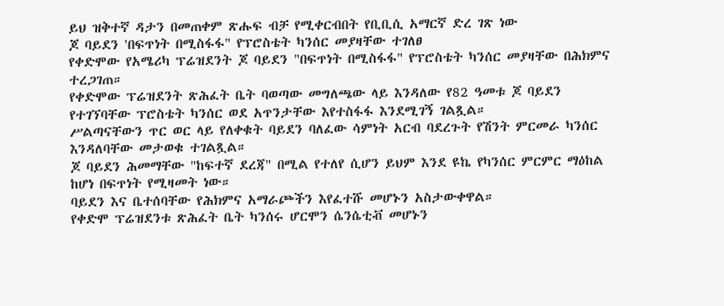ይህ ዝቅተኛ ዳታን በመጠቀም ጽሑፍ ብቻ የሚቀርብበት የቢቢሲ አማርኛ ድረ ገጽ ነው
ጆ ባይደን 'በፍጥነት በሚስፋፋ" የፕሮስቴት ካንሰር መያዛቸው ተገለፀ
የቀድሞው የአሜሪካ ፕሬዝደንት ጆ ባይደን "በፍጥነት በሚስፋፋ" የፕሮስቴት ካንሰር መያዛቸው በሕክምና ተረጋገጠ።
የቀድሞው ፕሬዝደንት ጽሕፈት ቤት ባወጣው መግለጫው ላይ እንዳለው የ82 ዓመቱ ጆ ባይደን የተገኘባቸው ፕሮስቴት ካንሰር ወደ አጥንታቸው እየተስፋፋ እንደሚገኝ ገልጿል።
ሥልጣናቸውን ጥር ወር ላይ የለቀቁት ባይደን ባለፈው ሳምነት አርብ ባደረጉት የሽንት ምርመራ ካንሰር እንዳለባቸው መታወቁ ተገልጿል።
ጆ ባይደን ሕመማቸው "ከፍተኛ ደረጃ" በሚል የተለየ ሲሆን ይህም እንደ ዩኬ የካንሰር ምርምር ማዕከል ከሆነ በፍጥነት የሚዛመት ነው።
ባይደን እና ቤተሰባቸው የሕክምና አማራጮችን እየፈተሹ መሆኑን አስታውቀዋል።
የቀድሞ ፕሬዝደንቱ ጽሕፈት ቤት ካንሰሩ ሆርሞን ሴንሴቲቭ መሆኑን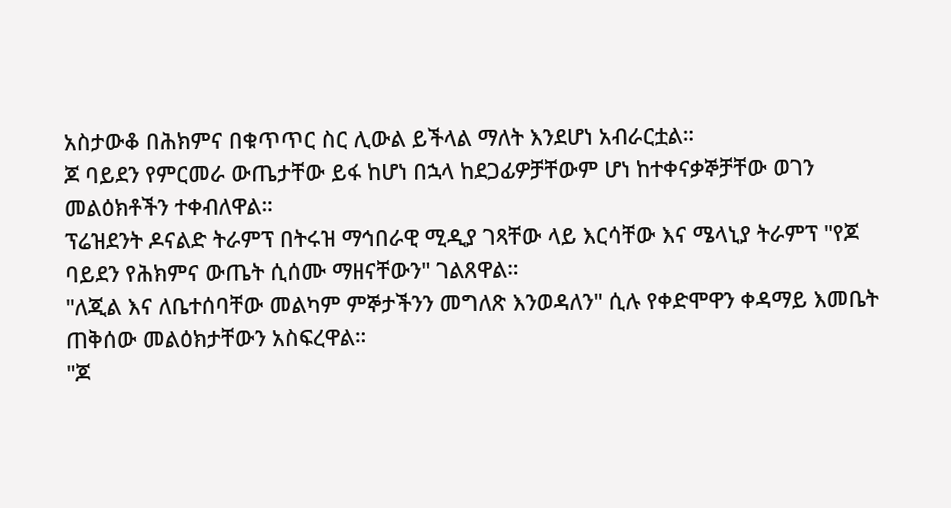አስታውቆ በሕክምና በቁጥጥር ስር ሊውል ይችላል ማለት እንደሆነ አብራርቷል።
ጆ ባይደን የምርመራ ውጤታቸው ይፋ ከሆነ በኋላ ከደጋፊዎቻቸውም ሆነ ከተቀናቃኞቻቸው ወገን መልዕክቶችን ተቀብለዋል።
ፕሬዝደንት ዶናልድ ትራምፕ በትሩዝ ማኅበራዊ ሚዲያ ገጻቸው ላይ እርሳቸው እና ሜላኒያ ትራምፕ "የጆ ባይደን የሕክምና ውጤት ሲሰሙ ማዘናቸውን" ገልጸዋል።
"ለጂል እና ለቤተሰባቸው መልካም ምኞታችንን መግለጽ እንወዳለን" ሲሉ የቀድሞዋን ቀዳማይ እመቤት ጠቅሰው መልዕክታቸውን አስፍረዋል።
"ጆ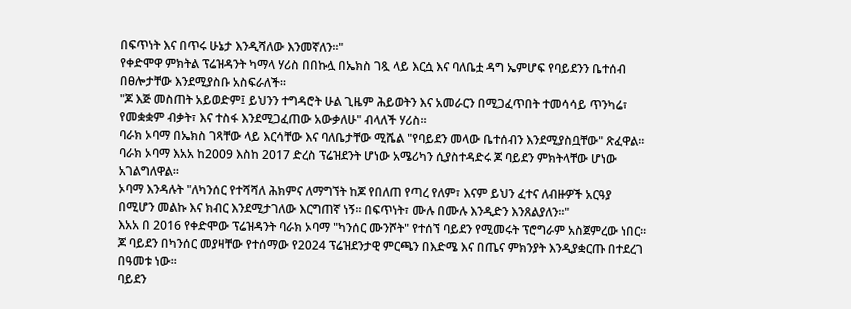በፍጥነት እና በጥሩ ሁኔታ እንዲሻለው እንመኛለን።"
የቀድሞዋ ምክትል ፕሬዝዳንት ካማላ ሃሪስ በበኩሏ በኤክስ ገጿ ላይ እርሷ እና ባለቤቷ ዳግ ኤምሆፍ የባይደንን ቤተሰብ በፀሎታቸው እንደሚያስቡ አስፍራለች።
"ጆ እጅ መስጠት አይወድም፤ ይህንን ተግዳሮት ሁል ጊዜም ሕይወትን እና አመራርን በሚጋፈጥበት ተመሳሳይ ጥንካሬ፣ የመቋቋም ብቃት፣ እና ተስፋ እንደሚጋፈጠው አውቃለሁ" ብላለች ሃሪስ።
ባራክ ኦባማ በኤክስ ገጻቸው ላይ እርሳቸው እና ባለቤታቸው ሚሼል "የባይደን መላው ቤተሰብን እንደሚያስቧቸው" ጽፈዋል።
ባራክ ኦባማ እአአ ከ2009 እስከ 2017 ድረስ ፕሬዝደንት ሆነው አሜሪካን ሲያስተዳድሩ ጆ ባይደን ምክትላቸው ሆነው አገልግለዋል።
ኦባማ እንዳሉት "ለካንሰር የተሻሻለ ሕክምና ለማግኘት ከጆ የበለጠ የጣረ የለም፣ እናም ይህን ፈተና ለብዙዎች አርዓያ በሚሆን መልኩ እና ክብር እንደሚታገለው እርግጠኛ ነኝ። በፍጥነት፣ ሙሉ በሙሉ እንዲድን እንጸልያለን።"
እአአ በ 2016 የቀድሞው ፕሬዝዳንት ባራክ ኦባማ "ካንሰር ሙንሾት" የተሰኘ ባይደን የሚመሩት ፕሮግራም አስጀምረው ነበር።
ጆ ባይደን በካንሰር መያዛቸው የተሰማው የ2024 ፕሬዝደንታዊ ምርጫን በእድሜ እና በጤና ምክንያት እንዲያቋርጡ በተደረገ በዓመቱ ነው።
ባይደን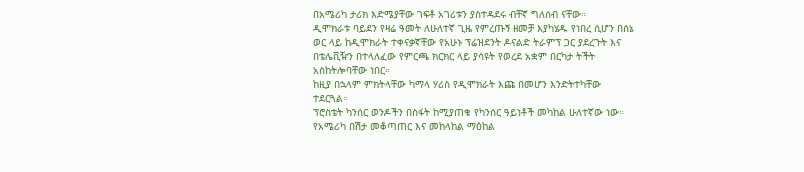በአሜሪካ ታሪክ እድሜያቸው ገፍቶ አገሪቱን ያስተዳደሩ ብቸኛ ግለሰብ ናቸው።
ዲሞክራቱ ባይደን የዛሬ ዓመት ለሁለተኛ ጊዜ የምረጡኝ ዘመቻ እያካሄዱ የነበረ ሲሆን በሰኔ ወር ላይ ከዲሞክራት ተቀናቃኛቸው የአሁኑ ፕሬዝደንት ዶናልድ ትራምፕ ጋር ያደረጉት እና በቴሌቪዥን በተላለፈው የምርጫ ክርክር ላይ ያሳዩት የወረደ አቋም በርካታ ትችት አስከትሎባቸው ነበር።
ከዚያ በኋላም ምክትላቸው ካማላ ሃሪስ የዲሞክራት እጩ በመሆን እንድትተካቸው ተደርጓል።
ፕሮስቴት ካንሰር ወንዶችን በስፋት ከሚያጠቁ የካንሰር ዓይነቶች መካከል ሁለተኛው ነው።
የአሜሪካ በሽታ መቆጣጠር እና መከላከል ማዕከል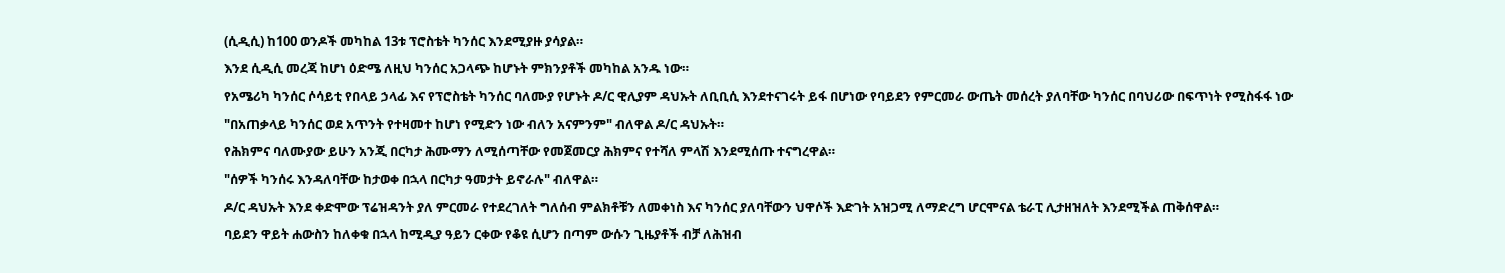(ሲዲሲ) ከ100 ወንዶች መካከል 13ቱ ፕሮስቴት ካንሰር እንደሚያዙ ያሳያል።
እንደ ሲዲሲ መረጃ ከሆነ ዕድሜ ለዚህ ካንሰር አጋላጭ ከሆኑት ምክንያቶች መካከል አንዱ ነው።
የአሜሪካ ካንሰር ሶሳይቲ የበላይ ኃላፊ እና የፕሮስቴት ካንሰር ባለሙያ የሆኑት ዶ/ር ዊሊያም ዳህኡት ለቢቢሲ እንደተናገሩት ይፋ በሆነው የባይደን የምርመራ ውጤት መሰረት ያለባቸው ካንሰር በባህሪው በፍጥነት የሚስፋፋ ነው
"በአጠቃላይ ካንሰር ወደ አጥንት የተዛመተ ከሆነ የሚድን ነው ብለን አናምንም" ብለዋል ዶ/ር ዳህኡት።
የሕክምና ባለሙያው ይሁን አንጂ በርካታ ሕሙማን ለሚሰጣቸው የመጀመርያ ሕክምና የተሻለ ምላሽ እንደሚሰጡ ተናግረዋል።
"ሰዎች ካንሰሩ እንዳለባቸው ከታወቀ በኋላ በርካታ ዓመታት ይኖራሉ" ብለዋል።
ዶ/ር ዳህኡት እንደ ቀድሞው ፕሬዝዳንት ያለ ምርመራ የተደረገለት ግለሰብ ምልክቶቹን ለመቀነስ እና ካንሰር ያለባቸውን ህዋሶች እድገት አዝጋሚ ለማድረግ ሆርሞናል ቴራፒ ሊታዘዝለት እንደሚችል ጠቅሰዋል።
ባይደን ዋይት ሐውስን ከለቀቁ በኋላ ከሚዲያ ዓይን ርቀው የቆዩ ሲሆን በጣም ውሱን ጊዜያቶች ብቻ ለሕዝብ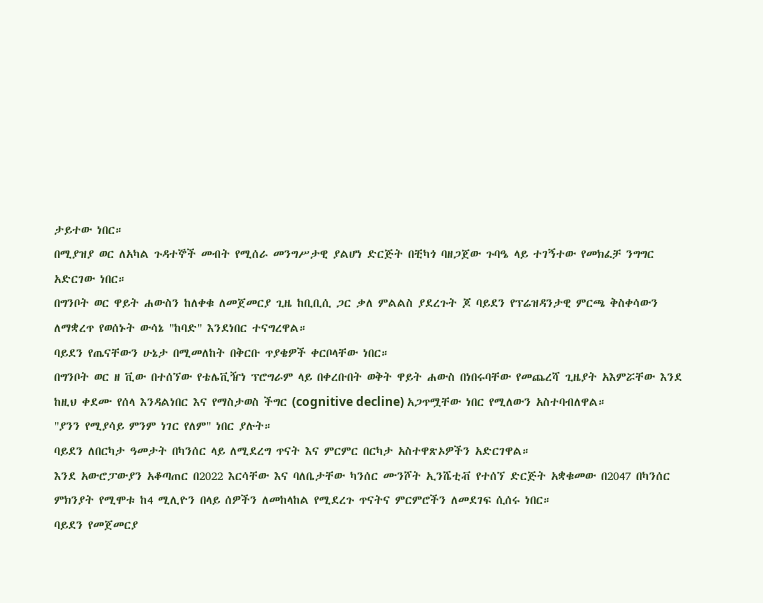ታይተው ነበር።
በሚያዝያ ወር ለአካል ጉዳተኞች መብት የሚሰራ መንግሥታዊ ያልሆነ ድርጅት በቺካጎ ባዘጋጀው ጉባዔ ላይ ተገኝተው የመክፈቻ ንግግር አድርገው ነበር።
በግንቦት ወር ዋይት ሐውስን ከለቀቁ ለመጀመርያ ጊዜ ከቢቢሲ ጋር ቃለ ምልልስ ያደረጉት ጆ ባይደን የፕሬዝዳንታዊ ምርጫ ቅስቀሳውን ለማቋረጥ የወሰኑት ውሳኔ "ከባድ" እንደነበር ተናግረዋል።
ባይደን የጤናቸውን ሁኔታ በሚመለከት በቅርቡ ጥያቄዎች ቀርቦላቸው ነበር።
በግንቦት ወር ዘ ቪው በተሰኘው የቴሌቪዥነ ፕሮግራም ላይ በቀረቡበት ወቅት ዋይት ሐውስ በነበሩባቸው የመጨረሻ ጊዜያት አእምሯቸው እንደ ከዚህ ቀደሙ የሰላ እንዳልነበር እና የማስታወስ ችግር (cognitive decline) አጋጥሟቸው ነበር የሚለውን አስተባብለዋል።
"ያንን የሚያሳይ ምንም ነገር የለም" ነበር ያሉት።
ባይደን ለበርካታ ዓመታት በካንሰር ላይ ለሚደረግ ጥናት እና ምርምር በርካታ አስተዋጽኦዎችን አድርገዋል።
እንደ አውሮፓውያን አቆጣጠር በ2022 እርሳቸው እና ባለቤታቸው ካንሰር ሙንሾት ኢንሼቲቭ የተሰኘ ድርጅት አቋቁመው በ2047 በካንሰር ምክንያት የሚሞቱ ከ4 ሚሊዮን በላይ ሰዎችን ለመከላከል የሚደረጉ ጥናትና ምርምሮችን ለመደገፍ ሲሰሩ ነበር።
ባይደን የመጀመርያ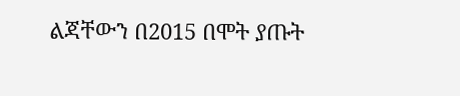ልጃቸውን በ2015 በሞት ያጡት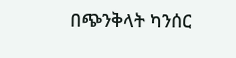በጭንቅላት ካንሰር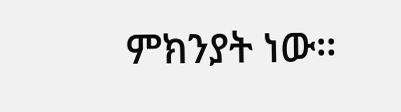ምክንያት ነው።